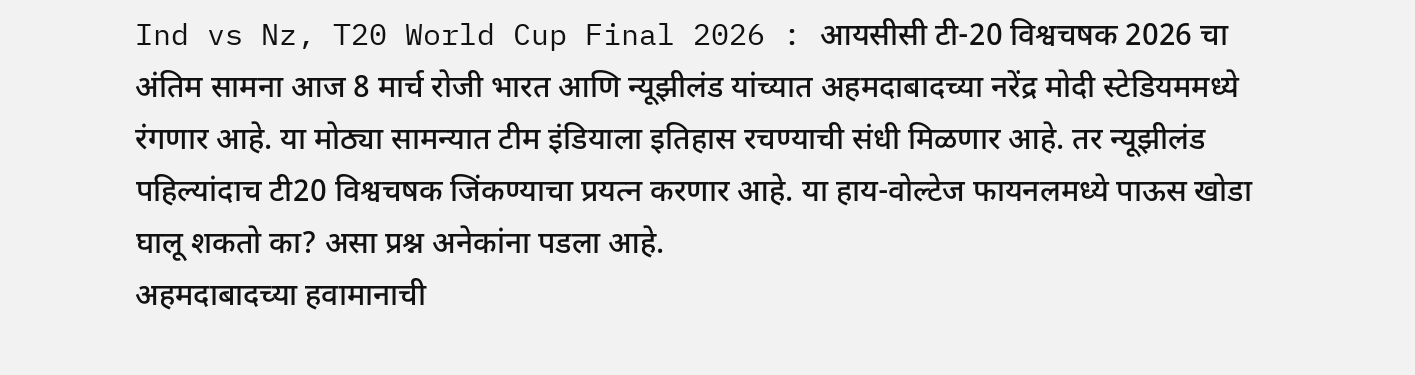Ind vs Nz, T20 World Cup Final 2026 : आयसीसी टी-20 विश्वचषक 2026 चा अंतिम सामना आज 8 मार्च रोजी भारत आणि न्यूझीलंड यांच्यात अहमदाबादच्या नरेंद्र मोदी स्टेडियममध्ये रंगणार आहे. या मोठ्या सामन्यात टीम इंडियाला इतिहास रचण्याची संधी मिळणार आहे. तर न्यूझीलंड पहिल्यांदाच टी20 विश्वचषक जिंकण्याचा प्रयत्न करणार आहे. या हाय-वोल्टेज फायनलमध्ये पाऊस खोडा घालू शकतो का? असा प्रश्न अनेकांना पडला आहे.
अहमदाबादच्या हवामानाची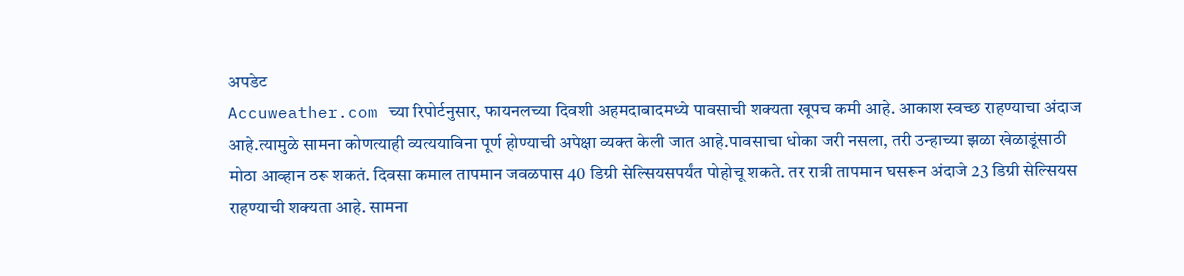अपडेट
Accuweather.com च्या रिपोर्टनुसार, फायनलच्या दिवशी अहमदाबादमध्ये पावसाची शक्यता खूपच कमी आहे. आकाश स्वच्छ राहण्याचा अंदाज आहे.त्यामुळे सामना कोणत्याही व्यत्ययाविना पूर्ण होण्याची अपेक्षा व्यक्त केली जात आहे.पावसाचा धोका जरी नसला, तरी उन्हाच्या झळा खेळाडूंसाठी मोठा आव्हान ठरू शकतं. दिवसा कमाल तापमान जवळपास 40 डिग्री सेल्सियसपर्यंत पोहोचू शकते. तर रात्री तापमान घसरून अंदाजे 23 डिग्री सेल्सियस राहण्याची शक्यता आहे. सामना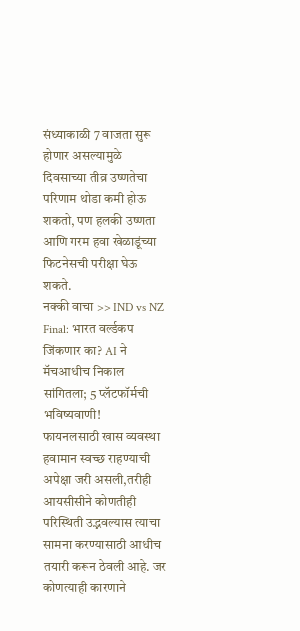संध्याकाळी 7 वाजता सुरू होणार असल्यामुळे दिवसाच्या तीव्र उष्णतेचा परिणाम थोडा कमी होऊ शकतो, पण हलकी उष्णता आणि गरम हवा खेळाडूंच्या फिटनेसची परीक्षा घेऊ शकते.
नक्की वाचा >> IND vs NZ Final: भारत वर्ल्डकप जिंकणार का? AI ने मॅचआधीच निकाल सांगितला; 5 प्लॅटफॉर्मची भविष्यवाणी!
फायनलसाठी खास व्यवस्था
हवामान स्वच्छ राहण्याची अपेक्षा जरी असली,तरीही आयसीसीने कोणतीही परिस्थिती उद्भवल्यास त्याचा सामना करण्यासाठी आधीच तयारी करून ठेवली आहे. जर कोणत्याही कारणाने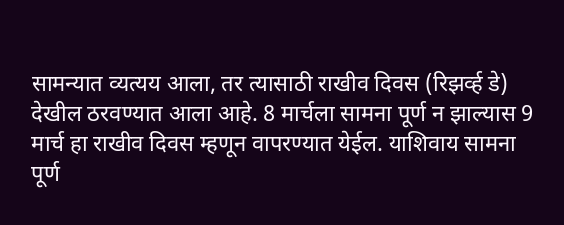सामन्यात व्यत्यय आला, तर त्यासाठी राखीव दिवस (रिझर्व्ह डे) देखील ठरवण्यात आला आहे. 8 मार्चला सामना पूर्ण न झाल्यास 9 मार्च हा राखीव दिवस म्हणून वापरण्यात येईल. याशिवाय सामना पूर्ण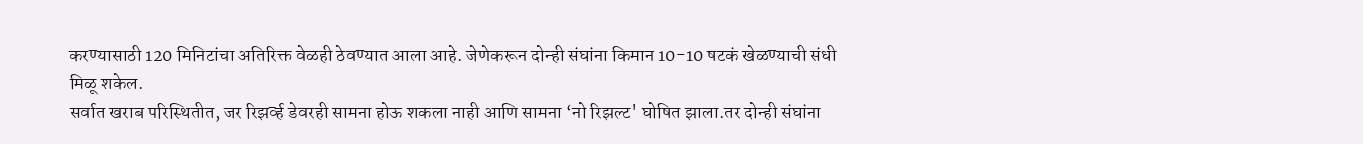करण्यासाठी 120 मिनिटांचा अतिरिक्त वेळही ठेवण्यात आला आहे. जेणेकरून दोन्ही संघांना किमान 10-10 षटकं खेळण्याची संधी मिळू शकेल.
सर्वात खराब परिस्थितीत, जर रिझर्व्ह डेवरही सामना होऊ शकला नाही आणि सामना ‘नो रिझल्ट' घोषित झाला.तर दोन्ही संघांना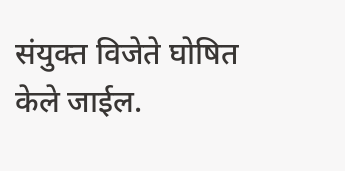संयुक्त विजेते घोषित केले जाईल.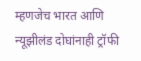म्हणजेच भारत आणि न्यूझीलंड दोघांनाही ट्रॉफी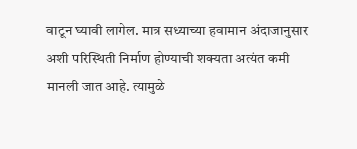वाटून घ्यावी लागेल. मात्र सध्याच्या हवामान अंदाजानुसार अशी परिस्थिती निर्माण होण्याची शक्यता अत्यंत कमी मानली जात आहे. त्यामुळे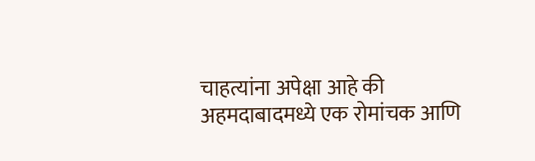चाहत्यांना अपेक्षा आहे की अहमदाबादमध्ये एक रोमांचक आणि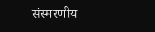संस्मरणीय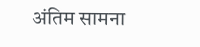अंतिम सामना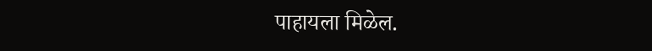पाहायला मिळेल.